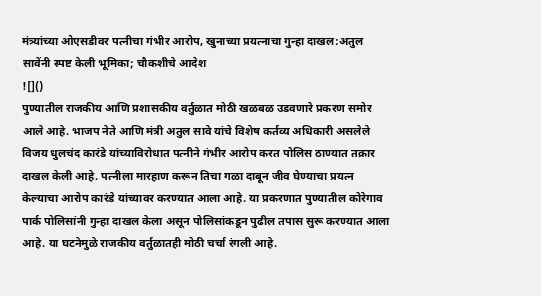मंत्र्यांच्या ओएसडीवर पत्नीचा गंभीर आरोप, खुनाच्या प्रयत्नाचा गुन्हा दाखल:अतुल सावेंनी स्पष्ट केली भूमिका; चौकशीचे आदेश
![]()
पुण्यातील राजकीय आणि प्रशासकीय वर्तुळात मोठी खळबळ उडवणारे प्रकरण समोर आले आहे. भाजप नेते आणि मंत्री अतुल सावे यांचे विशेष कर्तव्य अधिकारी असलेले विजय धुलचंद कारंडे यांच्याविरोधात पत्नीने गंभीर आरोप करत पोलिस ठाण्यात तक्रार दाखल केली आहे. पत्नीला मारहाण करून तिचा गळा दाबून जीव घेण्याचा प्रयत्न केल्याचा आरोप कारंडे यांच्यावर करण्यात आला आहे. या प्रकरणात पुण्यातील कोरेगाव पार्क पोलिसांनी गुन्हा दाखल केला असून पोलिसांकडून पुढील तपास सुरू करण्यात आला आहे. या घटनेमुळे राजकीय वर्तुळातही मोठी चर्चा रंगली आहे.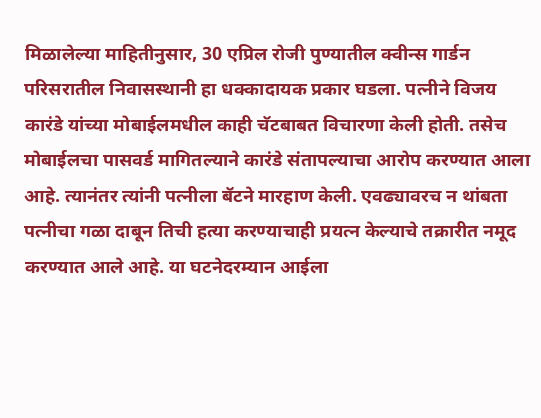मिळालेल्या माहितीनुसार, 30 एप्रिल रोजी पुण्यातील क्वीन्स गार्डन परिसरातील निवासस्थानी हा धक्कादायक प्रकार घडला. पत्नीने विजय कारंडे यांच्या मोबाईलमधील काही चॅटबाबत विचारणा केली होती. तसेच मोबाईलचा पासवर्ड मागितल्याने कारंडे संतापल्याचा आरोप करण्यात आला आहे. त्यानंतर त्यांनी पत्नीला बॅटने मारहाण केली. एवढ्यावरच न थांबता पत्नीचा गळा दाबून तिची हत्या करण्याचाही प्रयत्न केल्याचे तक्रारीत नमूद करण्यात आले आहे. या घटनेदरम्यान आईला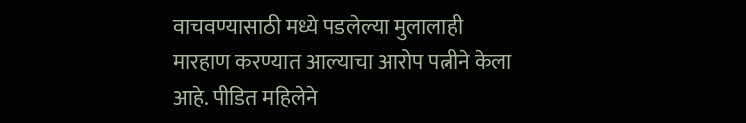वाचवण्यासाठी मध्ये पडलेल्या मुलालाही मारहाण करण्यात आल्याचा आरोप पत्नीने केला आहे. पीडित महिलेने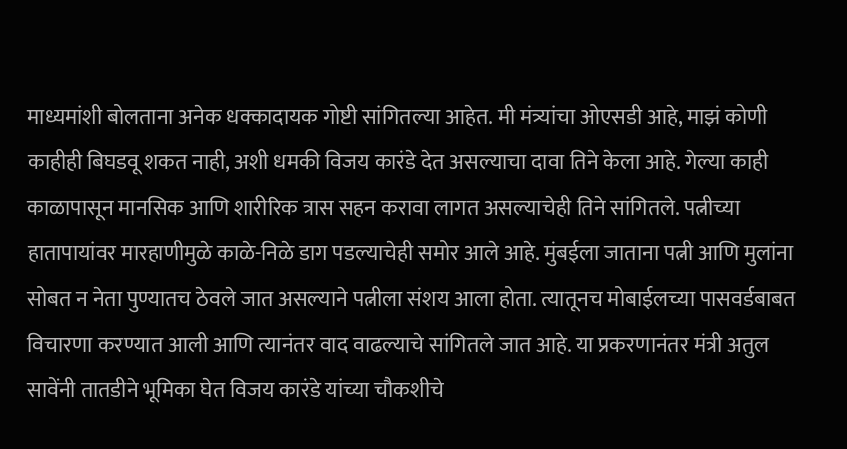माध्यमांशी बोलताना अनेक धक्कादायक गोष्टी सांगितल्या आहेत. मी मंत्र्यांचा ओएसडी आहे, माझं कोणी काहीही बिघडवू शकत नाही, अशी धमकी विजय कारंडे देत असल्याचा दावा तिने केला आहे. गेल्या काही काळापासून मानसिक आणि शारीरिक त्रास सहन करावा लागत असल्याचेही तिने सांगितले. पत्नीच्या हातापायांवर मारहाणीमुळे काळे-निळे डाग पडल्याचेही समोर आले आहे. मुंबईला जाताना पत्नी आणि मुलांना सोबत न नेता पुण्यातच ठेवले जात असल्याने पत्नीला संशय आला होता. त्यातूनच मोबाईलच्या पासवर्डबाबत विचारणा करण्यात आली आणि त्यानंतर वाद वाढल्याचे सांगितले जात आहे. या प्रकरणानंतर मंत्री अतुल सावेंनी तातडीने भूमिका घेत विजय कारंडे यांच्या चौकशीचे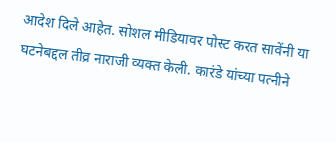आदेश दिले आहेत. सोशल मीडियावर पोस्ट करत सावेंनी या घटनेबद्दल तीव्र नाराजी व्यक्त केली. कारंडे यांच्या पत्नीने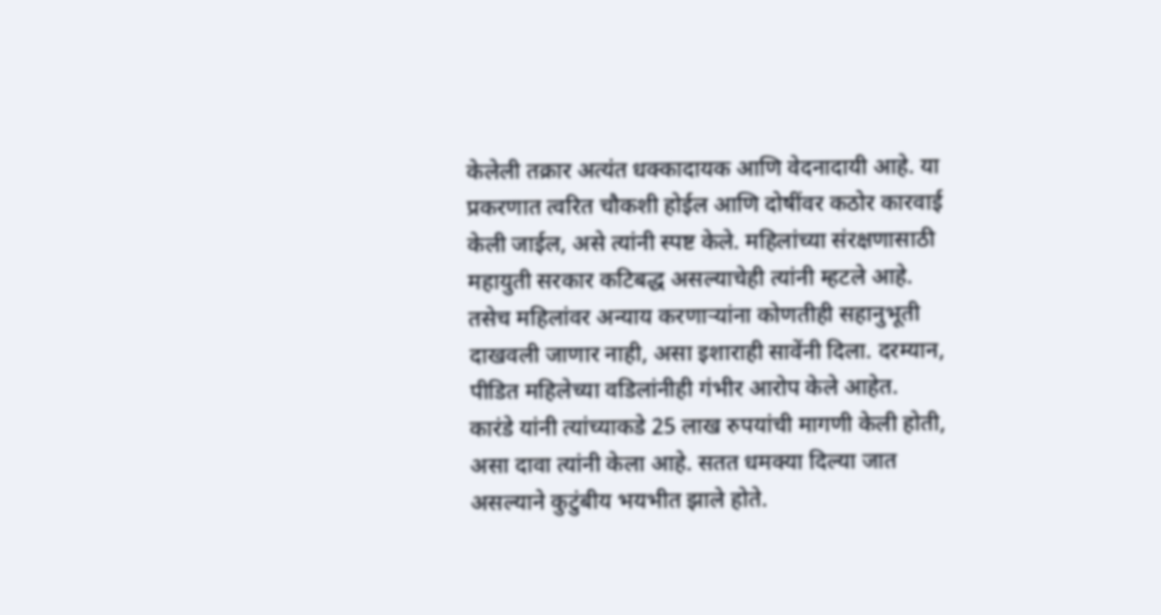केलेली तक्रार अत्यंत धक्कादायक आणि वेदनादायी आहे. या प्रकरणात त्वरित चौकशी होईल आणि दोषींवर कठोर कारवाई केली जाईल, असे त्यांनी स्पष्ट केले. महिलांच्या संरक्षणासाठी महायुती सरकार कटिबद्ध असल्याचेही त्यांनी म्हटले आहे. तसेच महिलांवर अन्याय करणाऱ्यांना कोणतीही सहानुभूती दाखवली जाणार नाही, असा इशाराही सावेंनी दिला. दरम्यान, पीडित महिलेच्या वडिलांनीही गंभीर आरोप केले आहेत. कारंडे यांनी त्यांच्याकडे 25 लाख रुपयांची मागणी केली होती, असा दावा त्यांनी केला आहे. सतत धमक्या दिल्या जात असल्याने कुटुंबीय भयभीत झाले होते.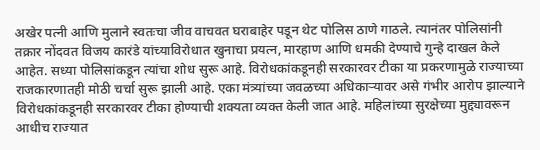अखेर पत्नी आणि मुलाने स्वतःचा जीव वाचवत घराबाहेर पडून थेट पोलिस ठाणे गाठले. त्यानंतर पोलिसांनी तक्रार नोंदवत विजय कारंडे यांच्याविरोधात खुनाचा प्रयत्न, मारहाण आणि धमकी देण्याचे गुन्हे दाखल केले आहेत. सध्या पोलिसांकडून त्यांचा शोध सुरू आहे. विरोधकांकडूनही सरकारवर टीका या प्रकरणामुळे राज्याच्या राजकारणातही मोठी चर्चा सुरू झाली आहे. एका मंत्र्यांच्या जवळच्या अधिकाऱ्यावर असे गंभीर आरोप झाल्याने विरोधकांकडूनही सरकारवर टीका होण्याची शक्यता व्यक्त केली जात आहे. महिलांच्या सुरक्षेच्या मुद्द्यावरून आधीच राज्यात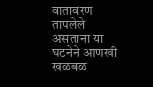वातावरण तापलेले असताना या घटनेने आणखी खळबळ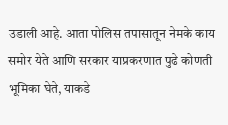उडाली आहे. आता पोलिस तपासातून नेमके काय समोर येते आणि सरकार याप्रकरणात पुढे कोणती भूमिका घेते, याकडे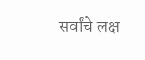सर्वांचे लक्ष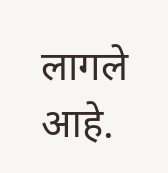लागले आहे.